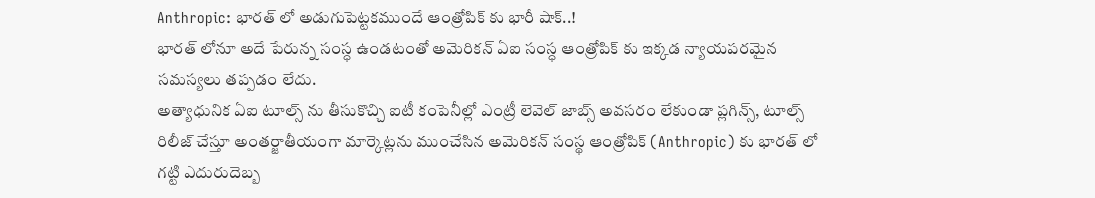Anthropic: భారత్ లో అడుగుపెట్టకముందే ఆంత్రోపిక్ కు భారీ షాక్..!
భారత్ లోనూ అదే పేరున్న సంస్ధ ఉండటంతో అమెరికన్ ఏఐ సంస్ధ ఆంత్రోపిక్ కు ఇక్కడ న్యాయపరమైన సమస్యలు తప్పడం లేదు.
అత్యాధునిక ఏఐ టూల్స్ ను తీసుకొచ్చి ఐటీ కంపెనీల్లో ఎంట్రీ లెవెల్ జాబ్స్ అవసరం లేకుండా ప్లగిన్స్, టూల్స్ రిలీజ్ చేస్తూ అంతర్జాతీయంగా మార్కెట్లను ముంచేసిన అమెరికన్ సంస్థ ఆంత్రోపిక్ (Anthropic) కు భారత్ లో గట్టి ఎదురుదెబ్బ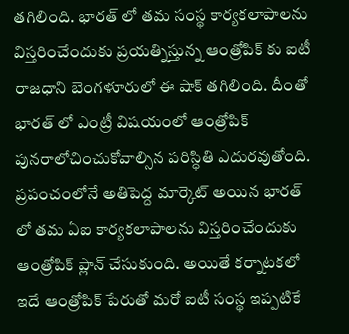తగిలింది. భారత్ లో తమ సంస్థ కార్యకలాపాలను విస్తరించేందుకు ప్రయత్నిస్తున్న ఆంత్రోపిక్ కు ఐటీ రాజధాని బెంగళూరులో ఈ షాక్ తగిలింది. దీంతో భారత్ లో ఎంట్రీ విషయంలో ఆంత్రోపిక్ పునరాలోచించుకోవాల్సిన పరిస్ధితి ఎదురవుతోంది.
ప్రపంచంలోనే అతిపెద్ద మార్కెట్ అయిన భారత్ లో తమ ఏఐ కార్యకలాపాలను విస్తరించేందుకు ఆంత్రోపిక్ ప్లాన్ చేసుకుంది. అయితే కర్నాటకలో ఇదే ఆంత్రోపిక్ పేరుతో మరో ఐటీ సంస్థ ఇప్పటికే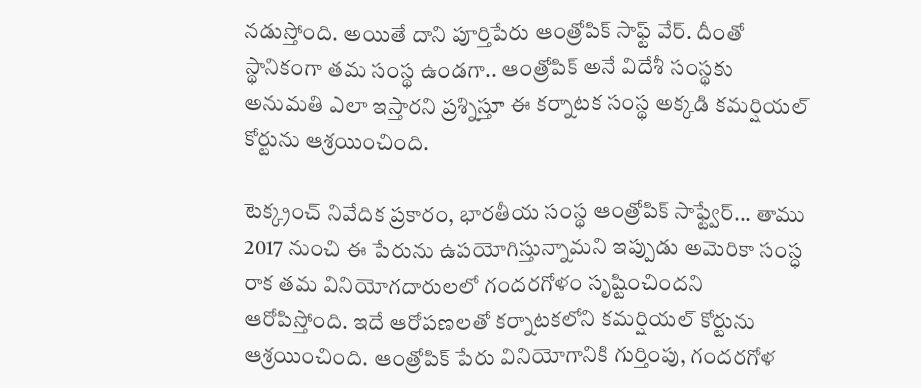నడుస్తోంది. అయితే దాని పూర్తిపేరు ఆంత్రోపిక్ సాఫ్ట్ వేర్. దీంతో స్థానికంగా తమ సంస్థ ఉండగా.. ఆంత్రోపిక్ అనే విదేశీ సంస్థకు అనుమతి ఎలా ఇస్తారని ప్రశ్నిస్తూ ఈ కర్నాటక సంస్థ అక్కడి కమర్షియల్ కోర్టును ఆశ్రయించింది.

టెక్క్రంచ్ నివేదిక ప్రకారం, భారతీయ సంస్థ ఆంత్రోపిక్ సాఫ్ట్వేర్... తాము 2017 నుంచి ఈ పేరును ఉపయోగిస్తున్నామని ఇప్పుడు అమెరికా సంస్ధ రాక తమ వినియోగదారులలో గందరగోళం సృష్టించిందని ఆరోపిస్తోంది. ఇదే ఆరోపణలతో కర్నాటకలోని కమర్షియల్ కోర్టును ఆశ్రయించింది. ఆంత్రోపిక్ పేరు వినియోగానికి గుర్తింపు, గందరగోళ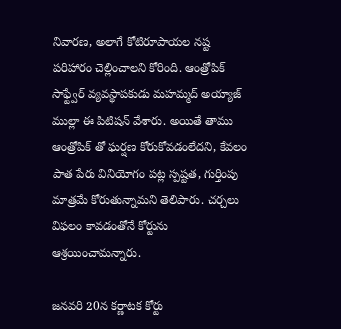నివారణ, అలాగే కోటిరూపాయల నష్ట పరిహారం చెల్లించాలని కోరింది. ఆంత్రోపిక్ సాఫ్ట్వేర్ వ్యవస్థాపకుడు మహమ్మద్ అయ్యాజ్ ముల్లా ఈ పిటిషన్ వేశారు. అయితే తాము ఆంత్రోపిక్ తో ఘర్షణ కోరుకోవడంలేదని, కేవలం పాత పేరు వినియోగం పట్ల స్పష్టత, గుర్తింపు మాత్రమే కోరుతున్నామని తెలిపారు. చర్చలు విఫలం కావడంతోనే కోర్టును ఆశ్రయించామన్నారు.

జనవరి 20న కర్ణాటక కోర్టు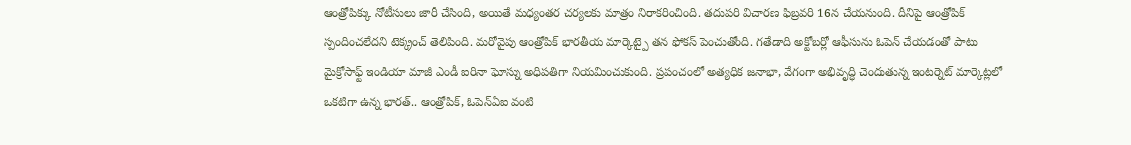ఆంత్రోపిక్కు నోటీసులు జారీ చేసింది, అయితే మధ్యంతర చర్యలకు మాత్రం నిరాకరించింది. తదుపరి విచారణ ఫిబ్రవరి 16న చేయనుంది. దీనిపై ఆంత్రోపిక్ స్పందించలేదని టెక్క్రంచ్ తెలిపింది. మరోవైపు ఆంత్రోపిక్ భారతీయ మార్కెట్పై తన ఫోకస్ పెంచుతోంది. గతేడాది అక్టోబర్లో ఆఫీసును ఓపెన్ చేయడంతో పాటు మైక్రోసాఫ్ట్ ఇండియా మాజీ ఎండీ ఐరినా ఘోస్ను అధిపతిగా నియమించుకుంది. ప్రపంచంలో అత్యధిక జనాభా, వేగంగా అభివృద్ధి చెందుతున్న ఇంటర్నెట్ మార్కెట్లలో ఒకటిగా ఉన్న భారత్.. ఆంత్రోపిక్, ఓపెన్ఏఐ వంటి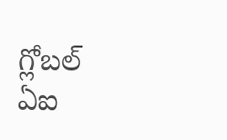గ్లోబల్ ఏఐ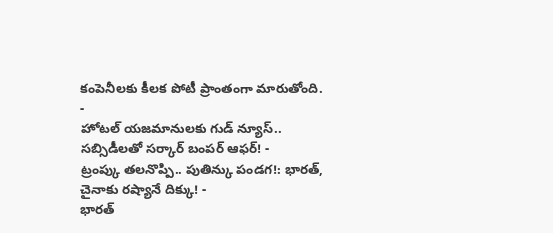కంపెనీలకు కీలక పోటీ ప్రాంతంగా మారుతోంది.
-
హోటల్ యజమానులకు గుడ్ న్యూస్.. సబ్సిడీలతో సర్కార్ బంపర్ ఆఫర్! -
ట్రంప్కు తలనొప్పి.. పుతిన్కు పండగ!: భారత్, చైనాకు రష్యానే దిక్కు! -
భారత్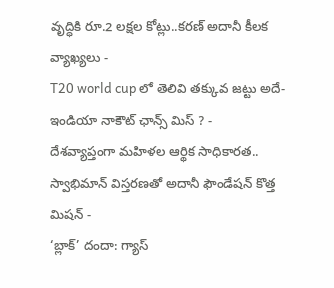వృద్ధికి రూ.2 లక్షల కోట్లు..కరణ్ అదానీ కీలక వ్యాఖ్యలు -
T20 world cup లో తెలివి తక్కువ జట్టు అదే-ఇండియా నాకౌట్ ఛాన్స్ మిస్ ? -
దేశవ్యాప్తంగా మహిళల ఆర్థిక సాధికారత.. స్వాభిమాన్ విస్తరణతో అదానీ ఫౌండేషన్ కొత్త మిషన్ -
‘బ్లాక్’ దందా: గ్యాస్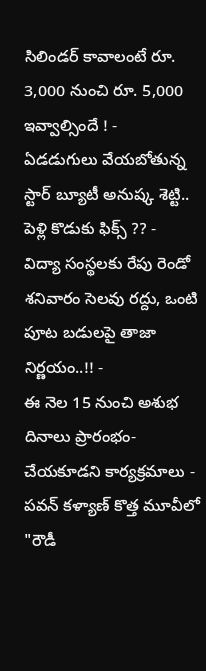సిలిండర్ కావాలంటే రూ. 3,000 నుంచి రూ. 5,000 ఇవ్వాల్సిందే ! -
ఏడడుగులు వేయబోతున్న స్టార్ బ్యూటీ అనుష్క శెట్టి.. పెళ్లి కొడుకు ఫిక్స్ ?? -
విద్యా సంస్థలకు రేపు రెండో శనివారం సెలవు రద్దు, ఒంటి పూట బడులపై తాజా నిర్ణయం..!! -
ఈ నెల 15 నుంచి అశుభ దినాలు ప్రారంభం- చేయకూడని కార్యక్రమాలు -
పవన్ కళ్యాణ్ కొత్త మూవీలో "రౌడీ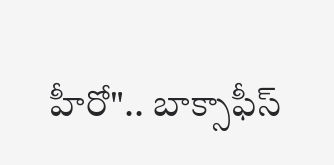హీరో".. బాక్సాఫీస్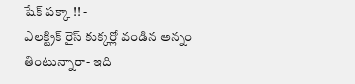షేక్ పక్కా !! -
ఎలక్ట్రిక్ రైస్ కుక్కర్లో వండిన అన్నం తింటున్నారా- ఇది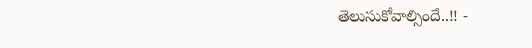తెలుసుకోవాల్సిందే..!! -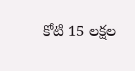కోటి 15 లక్షల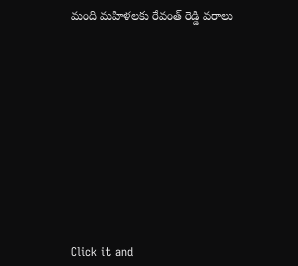మంది మహిళలకు రేవంత్ రెడ్డి వరాలు












Click it and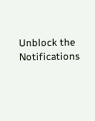Unblock the Notifications